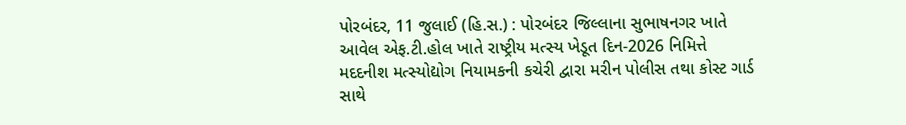પોરબંદર, 11 જુલાઈ (હિ.સ.) : પોરબંદર જિલ્લાના સુભાષનગર ખાતે આવેલ એફ.ટી.હોલ ખાતે રાષ્ટ્રીય મત્સ્ય ખેડૂત દિન-2026 નિમિત્તે મદદનીશ મત્સ્યોદ્યોગ નિયામકની કચેરી દ્વારા મરીન પોલીસ તથા કોસ્ટ ગાર્ડ સાથે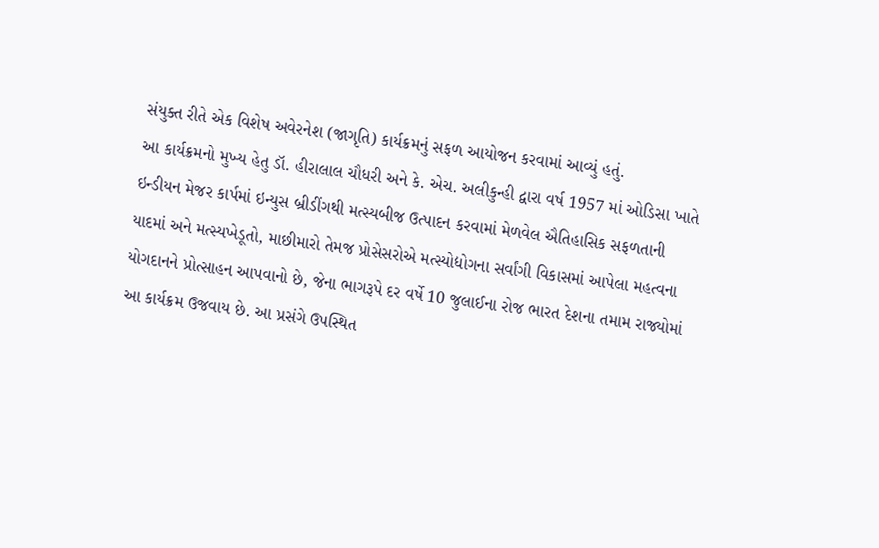સંયુક્ત રીતે એક વિશેષ અવેરનેશ (જાગૃતિ) કાર્યક્રમનું સફળ આયોજન કરવામાં આવ્યું હતું.
આ કાર્યક્રમનો મુખ્ય હેતુ ડૉ. હીરાલાલ ચૌધરી અને કે. એચ. અલીકુન્હી દ્વારા વર્ષ 1957 માં ઓડિસા ખાતે ઇન્ડીયન મેજર કાર્પમાં ઇન્યુસ બ્રીડીંગથી મત્સ્યબીજ ઉત્પાદન કરવામાં મેળવેલ ઐતિહાસિક સફળતાની યાદમાં અને મત્સ્યખેડૂતો, માછીમારો તેમજ પ્રોસેસરોએ મત્સ્યોદ્યોગના સર્વાંગી વિકાસમાં આપેલા મહત્વના યોગદાનને પ્રોત્સાહન આપવાનો છે, જેના ભાગરૂપે દર વર્ષે 10 જુલાઈના રોજ ભારત દેશના તમામ રાજ્યોમાં આ કાર્યક્રમ ઉજવાય છે. આ પ્રસંગે ઉપસ્થિત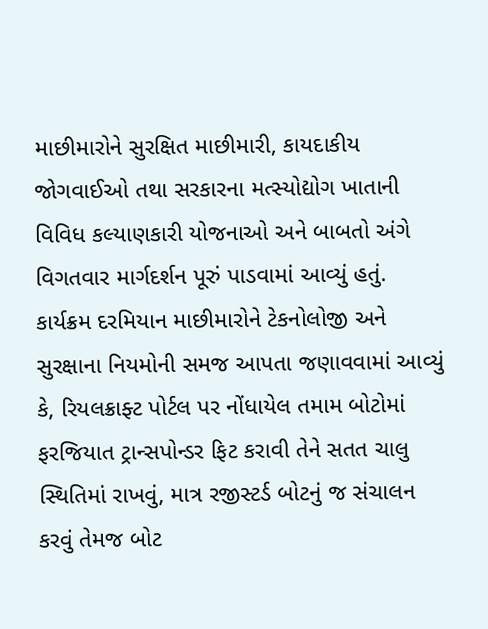માછીમારોને સુરક્ષિત માછીમારી, કાયદાકીય જોગવાઈઓ તથા સરકારના મત્સ્યોદ્યોગ ખાતાની વિવિધ કલ્યાણકારી યોજનાઓ અને બાબતો અંગે વિગતવાર માર્ગદર્શન પૂરું પાડવામાં આવ્યું હતું.
કાર્યક્રમ દરમિયાન માછીમારોને ટેકનોલોજી અને સુરક્ષાના નિયમોની સમજ આપતા જણાવવામાં આવ્યું કે, રિયલક્રાફ્ટ પોર્ટલ પર નોંધાયેલ તમામ બોટોમાં ફરજિયાત ટ્રાન્સપોન્ડર ફિટ કરાવી તેને સતત ચાલુ સ્થિતિમાં રાખવું, માત્ર રજીસ્ટર્ડ બોટનું જ સંચાલન કરવું તેમજ બોટ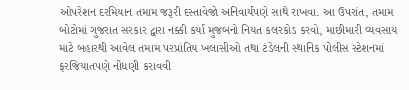ઓપરેશન દરમિયાન તમામ જરૂરી દસ્તાવેજો અનિવાર્યપણે સાથે રાખવા. આ ઉપરાંત, તમામ બોટોમાં ગુજરાત સરકાર દ્વારા નક્કી કર્યા મુજબનો નિયત કલરકોડ કરવો, માછીમારી વ્યવસાય માટે બહારથી આવેલ તમામ પરપ્રાંતિય ખલાસીઓ તથા ટંડેલની સ્થાનિક પોલીસ સ્ટેશનમાં ફરજિયાતપણે નોંધણી કરાવવી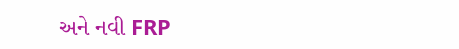અને નવી FRP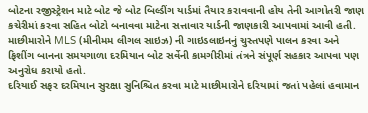બોટના રજીસ્ટ્રેશન માટે બોટ જે બોટ બિલ્ડીંગ યાર્ડમાં તૈયાર કરાવવાની હોય તેની આગોતરી જાણ કચેરીમાં કરવા સહિત બોટો બનાવવા માટેના સત્તાવાર યાર્ડની જાણકારી આપવામાં આવી હતી. માછીમારોને MLS (મીનીમમ લીગલ સાઇઝ) ની ગાઇડલાઇનનું ચુસ્તપણે પાલન કરવા અને ફિશીંગ બાનના સમયગાળા દરમિયાન બોટ સર્વેની કામગીરીમાં તંત્રને સંપૂર્ણ સહકાર આપવા પણ અનુરોધ કરાયો હતો.
દરિયાઈ સફર દરમિયાન સુરક્ષા સુનિશ્ચિત કરવા માટે માછીમારોને દરિયામાં જતાં પહેલાં હવામાન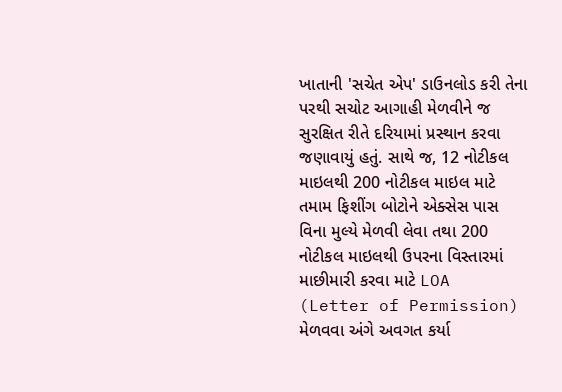ખાતાની 'સચેત એપ' ડાઉનલોડ કરી તેના પરથી સચોટ આગાહી મેળવીને જ સુરક્ષિત રીતે દરિયામાં પ્રસ્થાન કરવા જણાવાયું હતું. સાથે જ, 12 નોટીકલ માઇલથી 200 નોટીકલ માઇલ માટે તમામ ફિશીંગ બોટોને એક્સેસ પાસ વિના મુલ્યે મેળવી લેવા તથા 200 નોટીકલ માઇલથી ઉપરના વિસ્તારમાં માછીમારી કરવા માટે LOA (Letter of Permission) મેળવવા અંગે અવગત કર્યા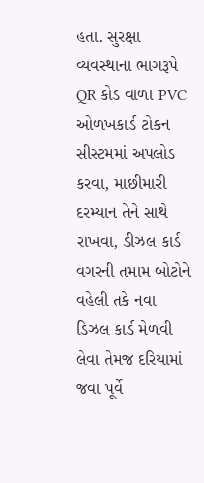હતા. સુરક્ષા વ્યવસ્થાના ભાગરૂપે QR કોડ વાળા PVC ઓળખકાર્ડ ટોકન સીસ્ટમમાં અપલોડ કરવા, માછીમારી દરમ્યાન તેને સાથે રાખવા, ડીઝલ કાર્ડ વગરની તમામ બોટોને વહેલી તકે નવા ડિઝલ કાર્ડ મેળવી લેવા તેમજ દરિયામાં જવા પૂર્વે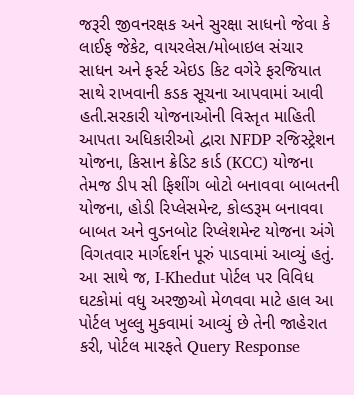જરૂરી જીવનરક્ષક અને સુરક્ષા સાધનો જેવા કે લાઈફ જેકેટ, વાયરલેસ/મોબાઇલ સંચાર સાધન અને ફર્સ્ટ એઇડ કિટ વગેરે ફરજિયાત સાથે રાખવાની કડક સૂચના આપવામાં આવી હતી.સરકારી યોજનાઓની વિસ્તૃત માહિતી આપતા અધિકારીઓ દ્વારા NFDP રજિસ્ટ્રેશન યોજના, કિસાન ક્રેડિટ કાર્ડ (KCC) યોજના તેમજ ડીપ સી ફિશીંગ બોટો બનાવવા બાબતની યોજના, હોડી રિપ્લેસમેન્ટ, કોલ્ડરૂમ બનાવવા બાબત અને વુડનબોટ રિપ્લેશમેન્ટ યોજના અંગે વિગતવાર માર્ગદર્શન પૂરું પાડવામાં આવ્યું હતું. આ સાથે જ, I-Khedut પોર્ટલ પર વિવિધ ઘટકોમાં વધુ અરજીઓ મેળવવા માટે હાલ આ પોર્ટલ ખુલ્લુ મુકવામાં આવ્યું છે તેની જાહેરાત કરી, પોર્ટલ મારફતે Query Response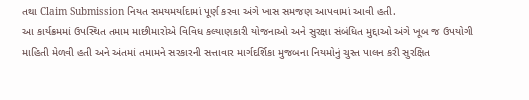તથા Claim Submission નિયત સમયમર્યાદામાં પૂર્ણ કરવા અંગે ખાસ સમજણ આપવામાં આવી હતી.
આ કાર્યક્રમમાં ઉપસ્થિત તમામ માછીમારોએ વિવિધ કલ્યાણકારી યોજનાઓ અને સુરક્ષા સંબંધિત મુદ્દાઓ અંગે ખૂબ જ ઉપયોગી માહિતી મેળવી હતી અને અંતમાં તમામને સરકારની સત્તાવાર માર્ગદર્શિકા મુજબના નિયમોનું ચુસ્ત પાલન કરી સુરક્ષિત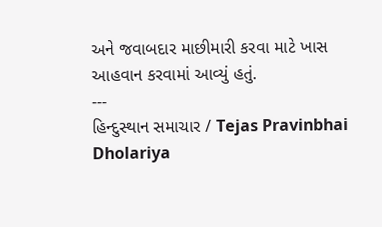અને જવાબદાર માછીમારી કરવા માટે ખાસ આહવાન કરવામાં આવ્યું હતું.
---
હિન્દુસ્થાન સમાચાર / Tejas Pravinbhai Dholariya